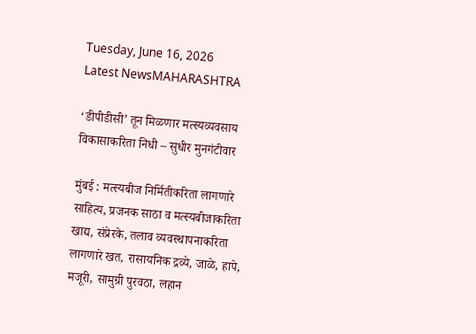Tuesday, June 16, 2026
Latest NewsMAHARASHTRA

‘डीपीडीसी’ तून मिळणार मत्स्यव्यवसाय विकासाकरिता निधी – सुधीर मुनगंटीवार

मुंबई : मत्स्यबीज निर्मितीकरिता लागणारे साहित्य, प्रजनक साठा व मत्स्यबीजाकरिता खाद्य, संप्रेरके, तलाव व्यवस्थापनाकरिता लागणारे खत, रासायनिक द्रव्ये, जाळे, हापे, मजूरी, सामुग्री पुरवठा, लहान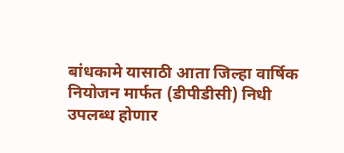बांधकामे यासाठी आता जिल्हा वार्षिक नियोजन मार्फत (डीपीडीसी) निधी उपलब्ध होणार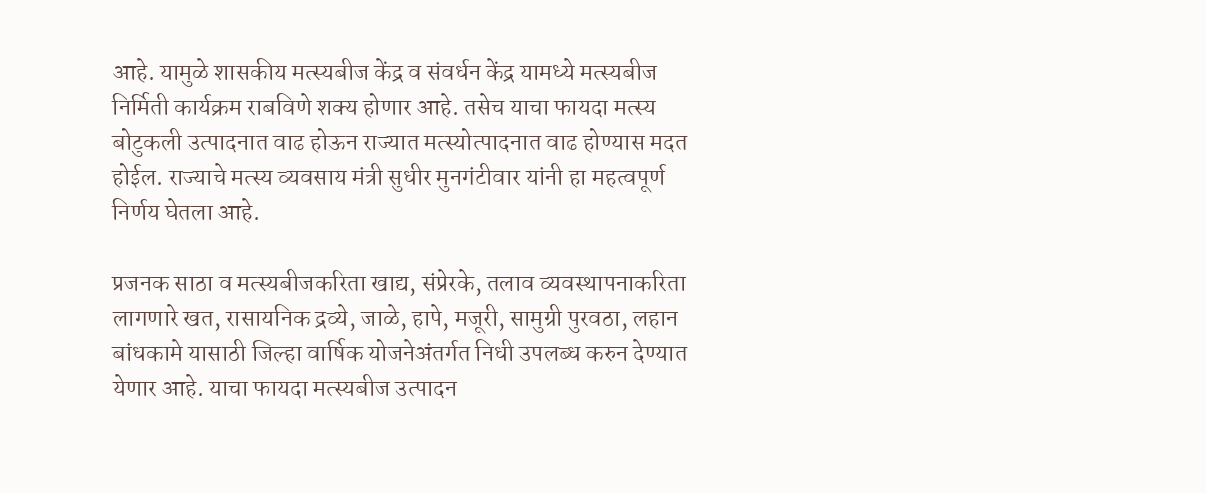आहे. यामुळे शासकीय मत्स्यबीज केंद्र व संवर्धन केंद्र यामध्ये मत्स्यबीज निर्मिती कार्यक्रम राबविणे शक्य होणार आहे. तसेच याचा फायदा मत्स्य बोटुकली उत्पादनात वाढ होऊन राज्यात मत्स्योत्पादनात वाढ होण्यास मदत होईल. राज्याचे मत्स्य व्यवसाय मंत्री सुधीर मुनगंटीवार यांनी हा महत्वपूर्ण निर्णय घेतला आहे.

प्रजनक साठा व मत्स्यबीजकरिता खाद्य, संप्रेरके, तलाव व्यवस्थापनाकरिता लागणारे खत, रासायनिक द्रव्ये, जाळे, हापे, मजूरी, सामुग्री पुरवठा, लहान बांधकामे यासाठी जिल्हा वार्षिक योजनेअंतर्गत निधी उपलब्ध करुन देण्यात येणार आहे. याचा फायदा मत्स्यबीज उत्पादन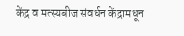केंद्र व मत्स्यबीज संवर्धन केंद्रामधून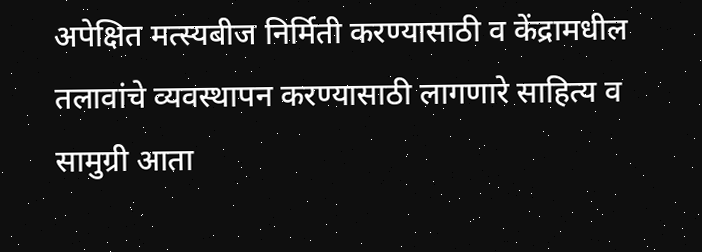अपेक्षित मत्स्यबीज निर्मिती करण्यासाठी व केंद्रामधील तलावांचे व्यवस्थापन करण्यासाठी लागणारे साहित्य व सामुग्री आता‍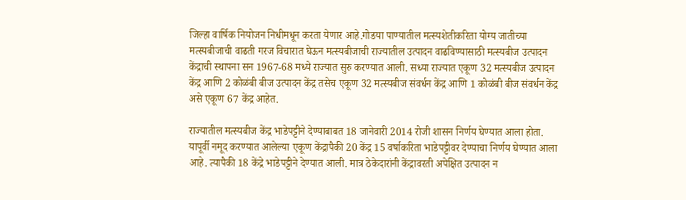जिल्हा वार्षिक नियोजन निधीमधून करता येणार आहे.गोडया पाण्यातील मत्स्यशेतीकरिता योग्य जातीच्या मत्स्यबीजाची वाढती गरज विचारात घेऊन मत्स्यबीजाची राज्यातील उत्पादन वाढविण्यासाठी मत्स्यबीज उत्पादन केंद्राची स्थापना सन 1967-68 मध्ये राज्यात सुरु करण्यात आली. सध्या राज्यात एकूण 32 मत्स्यबीज उत्पादन केंद्र आणि 2 कोळंबी बीज उत्पादन केंद्र तसेच एकूण 32 मत्स्यबीज संवर्धन केंद्र आणि 1 कोळंबी बीज संवर्धन केंद्र असे एकूण 67 केंद्र आहेत.

राज्यातील मत्स्यबीज केंद्र भाडेपट्टीने देण्याबाबत 18 जानेवारी 2014 रोजी शासन निर्णय घेण्यात आला होता. यापूर्वी नमूद करण्यात आलेल्या एकूण केंद्रापैकी 20 केंद्र 15 वर्षाकरिता भाडेपट्टीवर देण्याचा निर्णय घेण्यात आला आहे. त्यापैकी 18 केंद्रे भाडेपट्टीने देण्यात आली. मात्र ठेकेदारांनी केंद्रावरती अपेक्षित उत्पादन न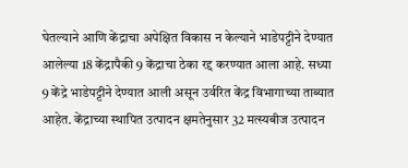घेतल्याने आणि केंद्राचा अपेक्षित विकास न केल्याने भाडेपट्टीने देण्यात आलेल्या 18 केंद्रापैकी 9 केंद्राचा ठेका रद्द करण्यात आला आहे. सध्या 9 केंद्रे भाडेपट्टीने देण्यात आली असून उर्वरित केंद्र विभागाच्या ताब्यात आहेत. केंद्राच्या स्थापित उत्पादन क्षमतेनुसार 32 मत्स्यबीज उत्पादन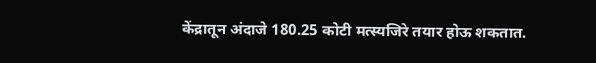केंद्रातून अंदाजे 180.25 कोटी मत्स्यजिरे तयार होऊ शकतात.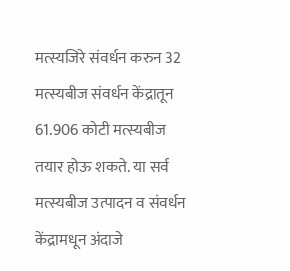मत्स्यजिरे संवर्धन करुन 32 मत्स्यबीज संवर्धन केंद्रातून 61.906 कोटी मत्स्यबीज तयार होऊ शकते. या सर्व मत्स्यबीज उत्पादन व संवर्धन केंद्रामधून अंदाजे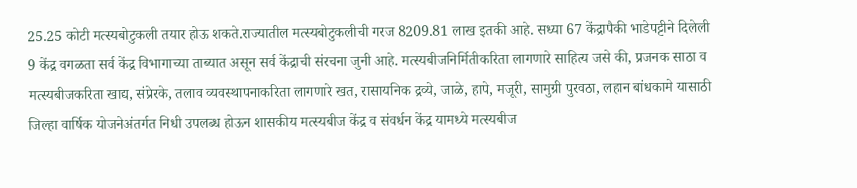25.25 कोटी मत्स्यबोटुकली तयार होऊ शकते.राज्यातील मत्स्यबोटुकलीची गरज 8209.81 लाख इतकी आहे. सध्या 67 केंद्रापैकी भाडेपट्टीने दिलेली 9 केंद्र वगळता सर्व केंद्र विभागाच्या ताब्यात असून सर्व केंद्राची संरचना जुनी आहे. मत्स्यबीजनिर्मितीकरिता लागणारे साहित्य जसे की, प्रजनक साठा व मत्स्यबीजकरिता खाद्य, संप्रेरके, तलाव व्यवस्थापनाकरिता लागणारे खत, रासायनिक द्रव्ये, जाळे, हापे, मजूरी, सामुग्री पुरवठा, लहान बांधकामे यासाठी जिल्हा वार्षिक योजनेअंतर्गत निधी उपलब्ध होऊन शासकीय मत्स्यबीज केंद्र व संवर्धन केंद्र यामध्ये मत्स्यबीज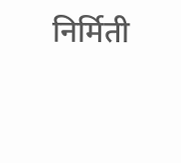निर्मिती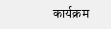कार्यक्रम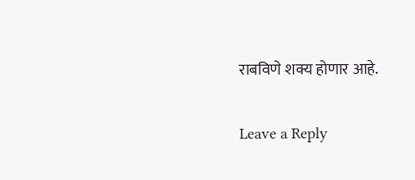राबविणे शक्य होणार आहे.

Leave a Reply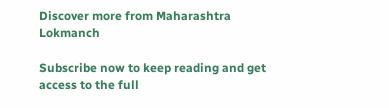Discover more from Maharashtra Lokmanch

Subscribe now to keep reading and get access to the full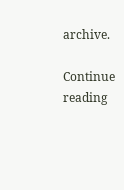archive.

Continue reading